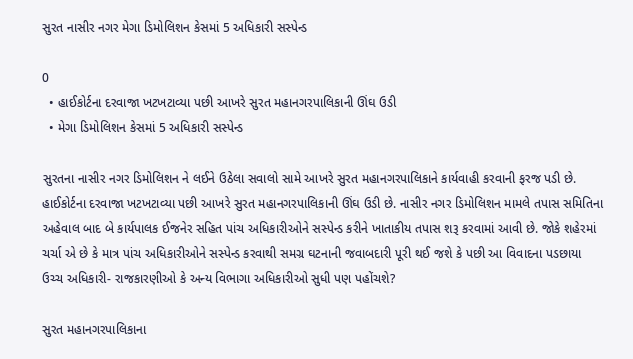સુરત નાસીર નગર મેગા ડિમોલિશન કેસમાં 5 અધિકારી સસ્પેન્ડ

0
  • હાઈકોર્ટના દરવાજા ખટખટાવ્યા પછી આખરે સુરત મહાનગરપાલિકાની ઊંઘ ઉડી
  • મેગા ડિમોલિશન કેસમાં 5 અધિકારી સસ્પેન્ડ

સુરતના નાસીર નગર ડિમોલિશન ને લઈને ઉઠેલા સવાલો સામે આખરે સુરત મહાનગરપાલિકાને કાર્યવાહી કરવાની ફરજ પડી છે. હાઈકોર્ટના દરવાજા ખટખટાવ્યા પછી આખરે સુરત મહાનગરપાલિકાની ઊંઘ ઉડી છે. નાસીર નગર ડિમોલિશન મામલે તપાસ સમિતિના અહેવાલ બાદ બે કાર્યપાલક ઈજનેર સહિત પાંચ અધિકારીઓને સસ્પેન્ડ કરીને ખાતાકીય તપાસ શરૂ કરવામાં આવી છે. જોકે શહેરમાં ચર્ચા એ છે કે માત્ર પાંચ અધિકારીઓને સસ્પેન્ડ કરવાથી સમગ્ર ઘટનાની જવાબદારી પૂરી થઈ જશે કે પછી આ વિવાદના પડછાયા ઉચ્ચ અધિકારી- રાજકારણીઓ કે અન્ય વિભાગા અધિકારીઓ સુધી પણ પહોંચશે?

સુરત મહાનગરપાલિકાના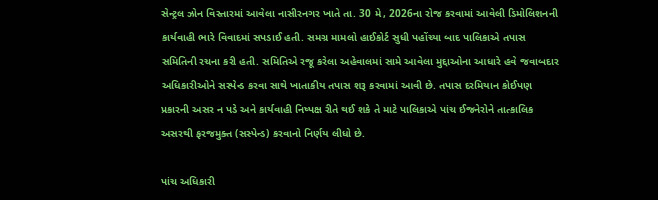સેન્ટ્રલ ઝોન વિસ્તારમાં આવેલા નાસીરનગર ખાતે તા. 30 મે, 2026ના રોજ કરવામાં આવેલી ડિમોલિશનની કાર્યવાહી ભારે વિવાદમાં સપડાઈ હતી. સમગ્ર મામલો હાઈકોર્ટ સુધી પહોંચ્યા બાદ પાલિકાએ તપાસ સમિતિની રચના કરી હતી. સમિતિએ રજૂ કરેલા અહેવાલમાં સામે આવેલા મુદ્દાઓના આધારે હવે જવાબદાર અધિકારીઓને સસ્પેન્ડ કરવા સાથે ખાતાકીય તપાસ શરૂ કરવામાં આવી છે. તપાસ દરમિયાન કોઈપણ પ્રકારની અસર ન પડે અને કાર્યવાહી નિષ્પક્ષ રીતે થઈ શકે તે માટે પાલિકાએ પાંચ ઈજનેરોને તાત્કાલિક અસરથી ફરજમુક્ત (સસ્પેન્ડ) કરવાનો નિર્ણય લીધો છે.

પાંચ અધિકારી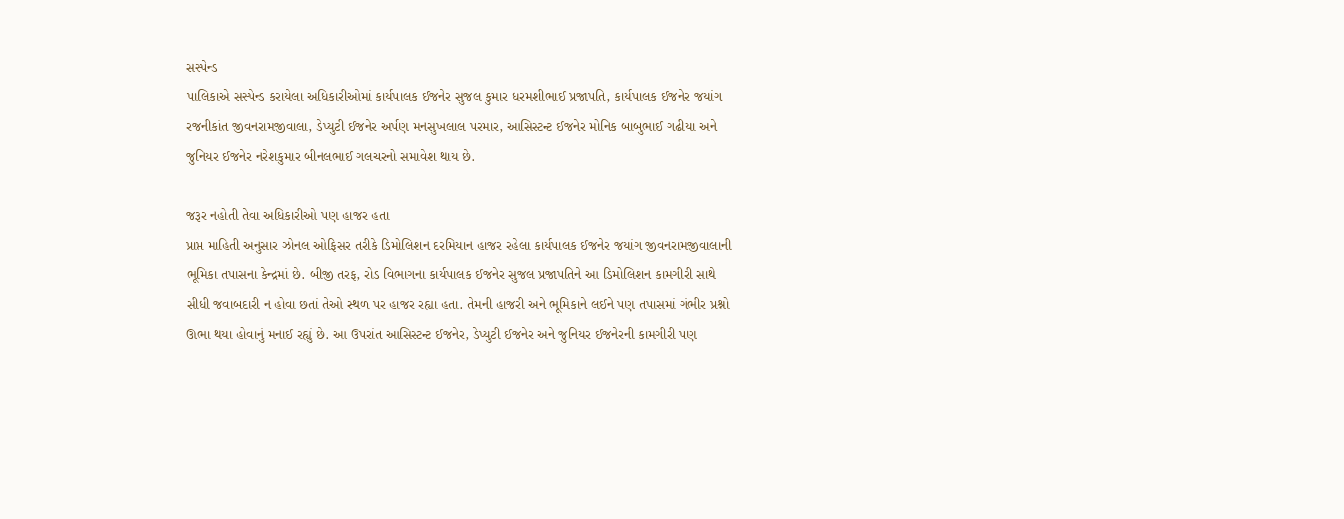સસ્પેન્ડ
પાલિકાએ સસ્પેન્ડ કરાયેલા અધિકારીઓમાં કાર્યપાલક ઈજનેર સુજલ કુમાર ધરમશીભાઈ પ્રજાપતિ, કાર્યપાલક ઈજનેર જયાંગ રજનીકાંત જીવનરામજીવાલા, ડેપ્યુટી ઈજનેર અર્પણ મનસુખલાલ પરમાર, આસિસ્ટન્ટ ઈજનેર મોનિક બાબુભાઈ ગઢીયા અને જુનિયર ઈજનેર નરેશકુમાર બીનલભાઈ ગલચરનો સમાવેશ થાય છે.

જરૂર નહોતી તેવા અધિકારીઓ પણ હાજર હતા
પ્રાપ્ત માહિતી અનુસાર ઝોનલ ઓફિસર તરીકે ડિમોલિશન દરમિયાન હાજર રહેલા કાર્યપાલક ઈજનેર જયાંગ જીવનરામજીવાલાની ભૂમિકા તપાસના કેન્દ્રમાં છે. બીજી તરફ, રોડ વિભાગના કાર્યપાલક ઈજનેર સુજલ પ્રજાપતિને આ ડિમોલિશન કામગીરી સાથે સીધી જવાબદારી ન હોવા છતાં તેઓ સ્થળ પર હાજર રહ્યા હતા. તેમની હાજરી અને ભૂમિકાને લઈને પણ તપાસમાં ગંભીર પ્રશ્નો ઊભા થયા હોવાનું મનાઈ રહ્યું છે. આ ઉપરાંત આસિસ્ટન્ટ ઈજનેર, ડેપ્યુટી ઈજનેર અને જુનિયર ઈજનેરની કામગીરી પણ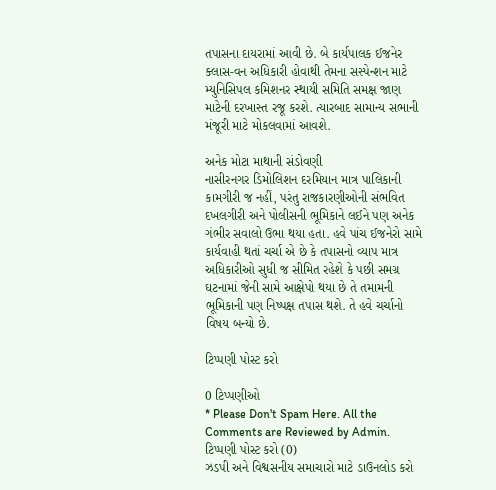તપાસના દાયરામાં આવી છે. બે કાર્યપાલક ઈજનેર ક્લાસ-વન અધિકારી હોવાથી તેમના સસ્પેન્શન માટે મ્યુનિસિપલ કમિશનર સ્થાયી સમિતિ સમક્ષ જાણ માટેની દરખાસ્ત રજૂ કરશે. ત્યારબાદ સામાન્ય સભાની મંજૂરી માટે મોકલવામાં આવશે.

અનેક મોટા માથાની સંડોવણી
નાસીરનગર ડિમોલિશન દરમિયાન માત્ર પાલિકાની કામગીરી જ નહીં, પરંતુ રાજકારણીઓની સંભવિત દખલગીરી અને પોલીસની ભૂમિકાને લઈને પણ અનેક ગંભીર સવાલો ઉભા થયા હતા. હવે પાંચ ઈજનેરો સામે કાર્યવાહી થતાં ચર્ચા એ છે કે તપાસનો વ્યાપ માત્ર અધિકારીઓ સુધી જ સીમિત રહેશે કે પછી સમગ્ર ઘટનામાં જેની સામે આક્ષેપો થયા છે તે તમામની ભૂમિકાની પણ નિષ્પક્ષ તપાસ થશે. તે હવે ચર્ચાનો વિષય બન્યો છે.

ટિપ્પણી પોસ્ટ કરો

0 ટિપ્પણીઓ
* Please Don't Spam Here. All the Comments are Reviewed by Admin.
ટિપ્પણી પોસ્ટ કરો (0)
ઝડપી અને વિશ્વસનીય સમાચારો માટે ડાઉનલોડ કરો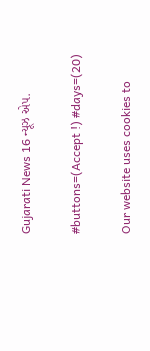Gujarati News 16 ન્યૂઝ એપ.

#buttons=(Accept !) #days=(20)

Our website uses cookies to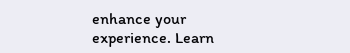enhance your experience. Learn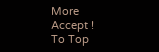More
Accept !
To Top